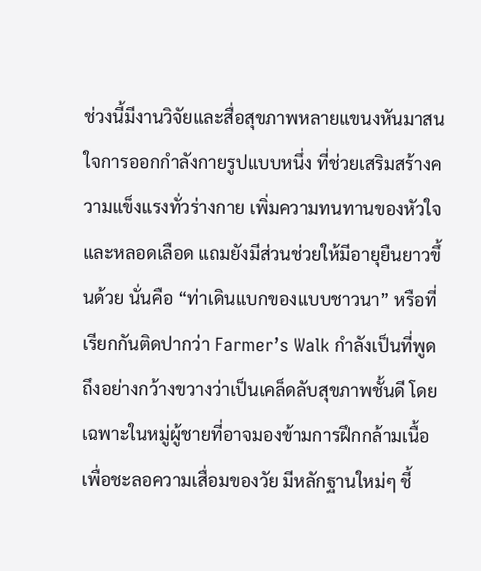ช่วงนี้มีงานวิจัยและสื่อสุขภาพหลายแขนงหันมาสนใจการออกกำลังกายรูปแบบหนึ่ง ที่ช่วยเสริมสร้างความแข็งแรงทั่วร่างกาย เพิ่มความทนทานของหัวใจและหลอดเลือด แถมยังมีส่วนช่วยให้มีอายุยืนยาวขึ้นด้วย นั่นคือ “ท่าเดินแบกของแบบชาวนา” หรือที่เรียกกันติดปากว่า Farmer’s Walk กำลังเป็นที่พูดถึงอย่างกว้างขวางว่าเป็นเคล็ดลับสุขภาพชั้นดี โดยเฉพาะในหมู่ผู้ชายที่อาจมองข้ามการฝึกกล้ามเนื้อเพื่อชะลอความเสื่อมของวัย มีหลักฐานใหม่ๆ ชี้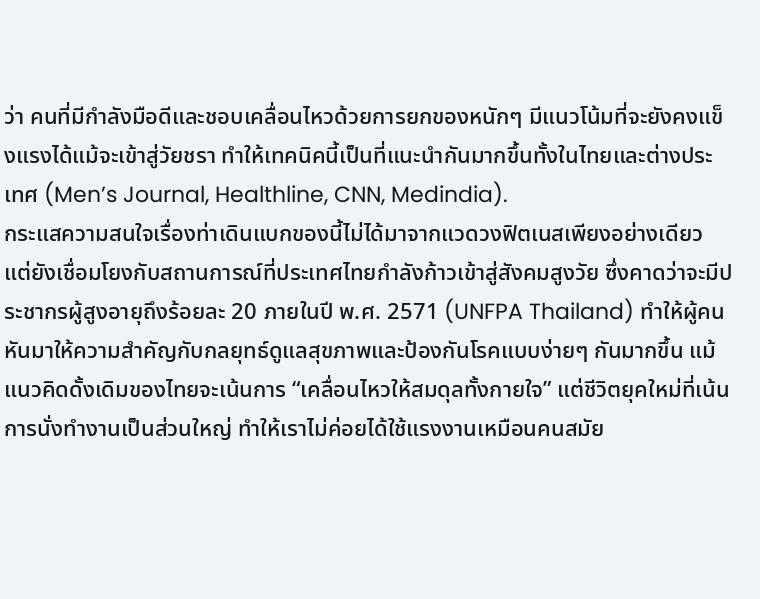ว่า คนที่มีกำลังมือดีและชอบเคลื่อนไหวด้วยการยกของหนักๆ มีแนวโน้มที่จะยังคงแข็งแรงได้แม้จะเข้าสู่วัยชรา ทำให้เทคนิคนี้เป็นที่แนะนำกันมากขึ้นทั้งในไทยและต่างประเทศ (Men’s Journal, Healthline, CNN, Medindia).
กระแสความสนใจเรื่องท่าเดินแบกของนี้ไม่ได้มาจากแวดวงฟิตเนสเพียงอย่างเดียว แต่ยังเชื่อมโยงกับสถานการณ์ที่ประเทศไทยกำลังก้าวเข้าสู่สังคมสูงวัย ซึ่งคาดว่าจะมีประชากรผู้สูงอายุถึงร้อยละ 20 ภายในปี พ.ศ. 2571 (UNFPA Thailand) ทำให้ผู้คนหันมาให้ความสำคัญกับกลยุทธ์ดูแลสุขภาพและป้องกันโรคแบบง่ายๆ กันมากขึ้น แม้แนวคิดดั้งเดิมของไทยจะเน้นการ “เคลื่อนไหวให้สมดุลทั้งกายใจ” แต่ชีวิตยุคใหม่ที่เน้นการนั่งทำงานเป็นส่วนใหญ่ ทำให้เราไม่ค่อยได้ใช้แรงงานเหมือนคนสมัย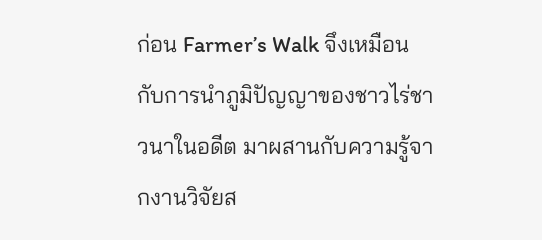ก่อน Farmer’s Walk จึงเหมือนกับการนำภูมิปัญญาของชาวไร่ชาวนาในอดีต มาผสานกับความรู้จากงานวิจัยส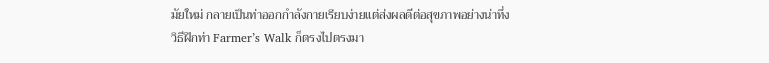มัยใหม่ กลายเป็นท่าออกกำลังกายเรียบง่ายแต่ส่งผลดีต่อสุขภาพอย่างน่าทึ่ง
วิธีฝึกท่า Farmer’s Walk ก็ตรงไปตรงมา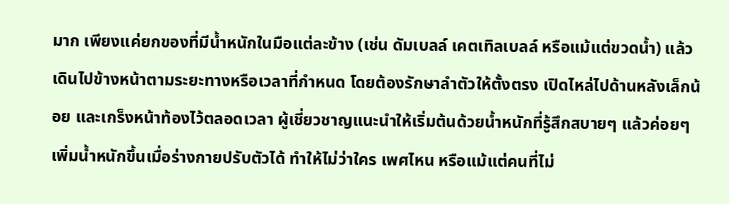มาก เพียงแค่ยกของที่มีน้ำหนักในมือแต่ละข้าง (เช่น ดัมเบลล์ เคตเทิลเบลล์ หรือแม้แต่ขวดน้ำ) แล้วเดินไปข้างหน้าตามระยะทางหรือเวลาที่กำหนด โดยต้องรักษาลำตัวให้ตั้งตรง เปิดไหล่ไปด้านหลังเล็กน้อย และเกร็งหน้าท้องไว้ตลอดเวลา ผู้เชี่ยวชาญแนะนำให้เริ่มต้นด้วยน้ำหนักที่รู้สึกสบายๆ แล้วค่อยๆ เพิ่มน้ำหนักขึ้นเมื่อร่างกายปรับตัวได้ ทำให้ไม่ว่าใคร เพศไหน หรือแม้แต่คนที่ไม่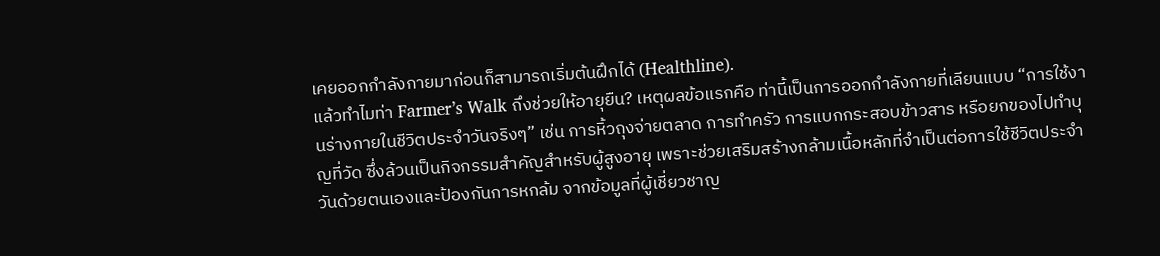เคยออกกำลังกายมาก่อนก็สามารถเริ่มต้นฝึกได้ (Healthline).
แล้วทำไมท่า Farmer’s Walk ถึงช่วยให้อายุยืน? เหตุผลข้อแรกคือ ท่านี้เป็นการออกกำลังกายที่เลียนแบบ “การใช้งานร่างกายในชีวิตประจำวันจริงๆ” เช่น การหิ้วถุงจ่ายตลาด การทำครัว การแบกกระสอบข้าวสาร หรือยกของไปทำบุญที่วัด ซึ่งล้วนเป็นกิจกรรมสำคัญสำหรับผู้สูงอายุ เพราะช่วยเสริมสร้างกล้ามเนื้อหลักที่จำเป็นต่อการใช้ชีวิตประจำวันด้วยตนเองและป้องกันการหกล้ม จากข้อมูลที่ผู้เชี่ยวชาญ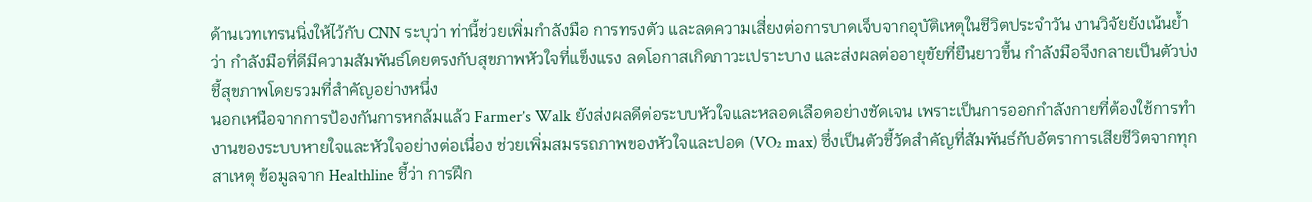ด้านเวทเทรนนิ่งให้ไว้กับ CNN ระบุว่า ท่านี้ช่วยเพิ่มกำลังมือ การทรงตัว และลดความเสี่ยงต่อการบาดเจ็บจากอุบัติเหตุในชีวิตประจำวัน งานวิจัยยังเน้นย้ำว่า กำลังมือที่ดีมีความสัมพันธ์โดยตรงกับสุขภาพหัวใจที่แข็งแรง ลดโอกาสเกิดภาวะเปราะบาง และส่งผลต่ออายุขัยที่ยืนยาวขึ้น กำลังมือจึงกลายเป็นตัวบ่งชี้สุขภาพโดยรวมที่สำคัญอย่างหนึ่ง
นอกเหนือจากการป้องกันการหกล้มแล้ว Farmer’s Walk ยังส่งผลดีต่อระบบหัวใจและหลอดเลือดอย่างชัดเจน เพราะเป็นการออกกำลังกายที่ต้องใช้การทำงานของระบบหายใจและหัวใจอย่างต่อเนื่อง ช่วยเพิ่มสมรรถภาพของหัวใจและปอด (VO₂ max) ซึ่งเป็นตัวชี้วัดสำคัญที่สัมพันธ์กับอัตราการเสียชีวิตจากทุกสาเหตุ ข้อมูลจาก Healthline ชี้ว่า การฝึก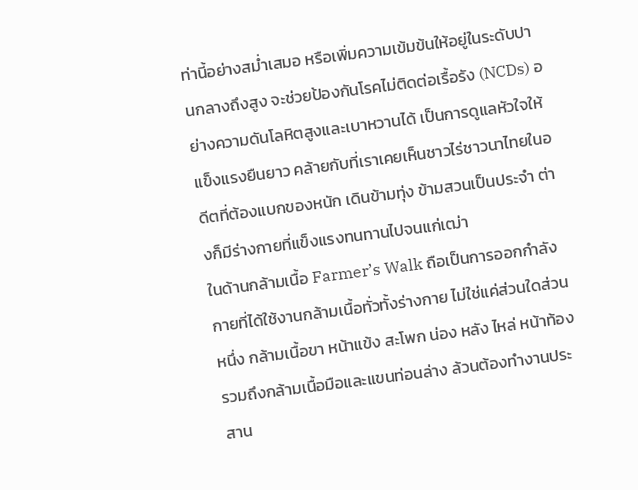ท่านี้อย่างสม่ำเสมอ หรือเพิ่มความเข้มข้นให้อยู่ในระดับปานกลางถึงสูง จะช่วยป้องกันโรคไม่ติดต่อเรื้อรัง (NCDs) อย่างความดันโลหิตสูงและเบาหวานได้ เป็นการดูแลหัวใจให้แข็งแรงยืนยาว คล้ายกับที่เราเคยเห็นชาวไร่ชาวนาไทยในอดีตที่ต้องแบกของหนัก เดินข้ามทุ่ง ข้ามสวนเป็นประจำ ต่างก็มีร่างกายที่แข็งแรงทนทานไปจนแก่เฒ่า
ในด้านกล้ามเนื้อ Farmer’s Walk ถือเป็นการออกกำลังกายที่ได้ใช้งานกล้ามเนื้อทั่วทั้งร่างกาย ไม่ใช่แค่ส่วนใดส่วนหนึ่ง กล้ามเนื้อขา หน้าแข้ง สะโพก น่อง หลัง ไหล่ หน้าท้อง รวมถึงกล้ามเนื้อมือและแขนท่อนล่าง ล้วนต้องทำงานประสาน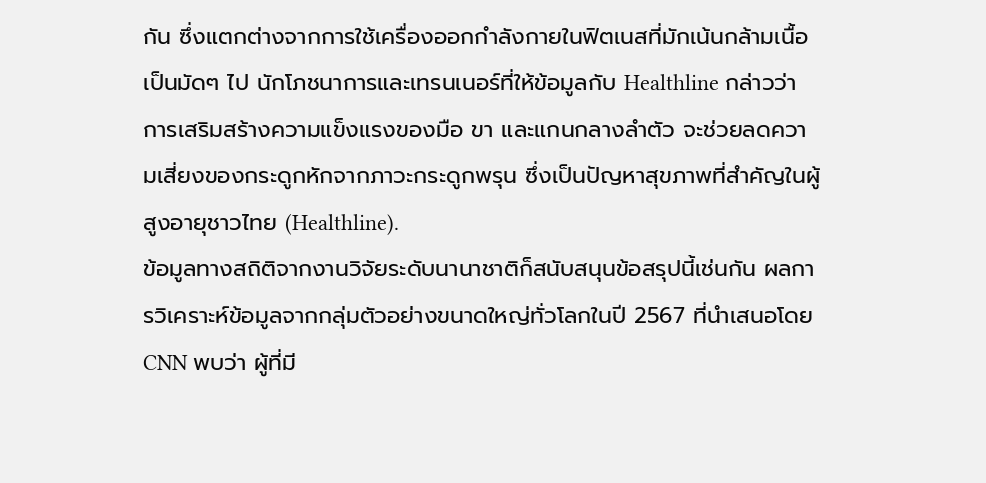กัน ซึ่งแตกต่างจากการใช้เครื่องออกกำลังกายในฟิตเนสที่มักเน้นกล้ามเนื้อเป็นมัดๆ ไป นักโภชนาการและเทรนเนอร์ที่ให้ข้อมูลกับ Healthline กล่าวว่า การเสริมสร้างความแข็งแรงของมือ ขา และแกนกลางลำตัว จะช่วยลดความเสี่ยงของกระดูกหักจากภาวะกระดูกพรุน ซึ่งเป็นปัญหาสุขภาพที่สำคัญในผู้สูงอายุชาวไทย (Healthline).
ข้อมูลทางสถิติจากงานวิจัยระดับนานาชาติก็สนับสนุนข้อสรุปนี้เช่นกัน ผลการวิเคราะห์ข้อมูลจากกลุ่มตัวอย่างขนาดใหญ่ทั่วโลกในปี 2567 ที่นำเสนอโดย CNN พบว่า ผู้ที่มี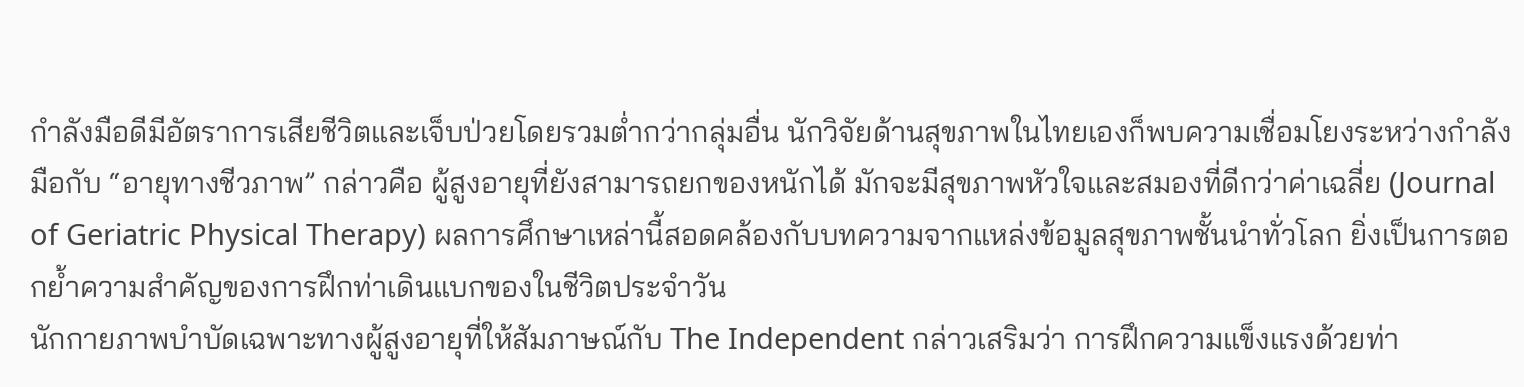กำลังมือดีมีอัตราการเสียชีวิตและเจ็บป่วยโดยรวมต่ำกว่ากลุ่มอื่น นักวิจัยด้านสุขภาพในไทยเองก็พบความเชื่อมโยงระหว่างกำลังมือกับ “อายุทางชีวภาพ” กล่าวคือ ผู้สูงอายุที่ยังสามารถยกของหนักได้ มักจะมีสุขภาพหัวใจและสมองที่ดีกว่าค่าเฉลี่ย (Journal of Geriatric Physical Therapy) ผลการศึกษาเหล่านี้สอดคล้องกับบทความจากแหล่งข้อมูลสุขภาพชั้นนำทั่วโลก ยิ่งเป็นการตอกย้ำความสำคัญของการฝึกท่าเดินแบกของในชีวิตประจำวัน
นักกายภาพบำบัดเฉพาะทางผู้สูงอายุที่ให้สัมภาษณ์กับ The Independent กล่าวเสริมว่า การฝึกความแข็งแรงด้วยท่า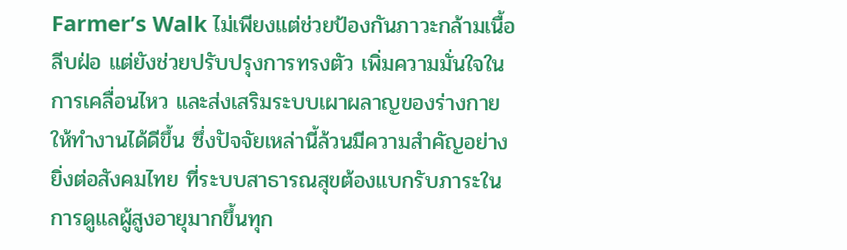Farmer’s Walk ไม่เพียงแต่ช่วยป้องกันภาวะกล้ามเนื้อลีบฝ่อ แต่ยังช่วยปรับปรุงการทรงตัว เพิ่มความมั่นใจในการเคลื่อนไหว และส่งเสริมระบบเผาผลาญของร่างกายให้ทำงานได้ดีขึ้น ซึ่งปัจจัยเหล่านี้ล้วนมีความสำคัญอย่างยิ่งต่อสังคมไทย ที่ระบบสาธารณสุขต้องแบกรับภาระในการดูแลผู้สูงอายุมากขึ้นทุก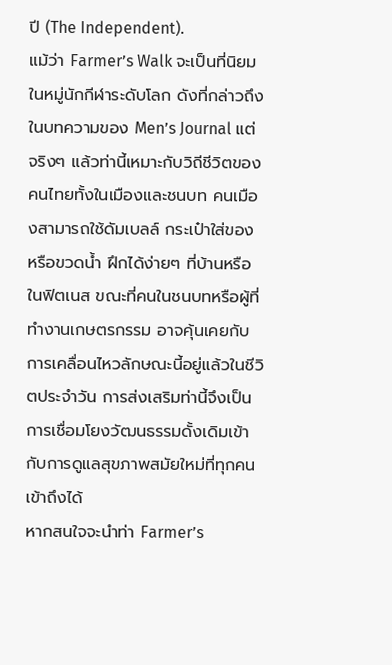ปี (The Independent).
แม้ว่า Farmer’s Walk จะเป็นที่นิยมในหมู่นักกีฬาระดับโลก ดังที่กล่าวถึงในบทความของ Men’s Journal แต่จริงๆ แล้วท่านี้เหมาะกับวิถีชีวิตของคนไทยทั้งในเมืองและชนบท คนเมืองสามารถใช้ดัมเบลล์ กระเป๋าใส่ของ หรือขวดน้ำ ฝึกได้ง่ายๆ ที่บ้านหรือในฟิตเนส ขณะที่คนในชนบทหรือผู้ที่ทำงานเกษตรกรรม อาจคุ้นเคยกับการเคลื่อนไหวลักษณะนี้อยู่แล้วในชีวิตประจำวัน การส่งเสริมท่านี้จึงเป็นการเชื่อมโยงวัฒนธรรมดั้งเดิมเข้ากับการดูแลสุขภาพสมัยใหม่ที่ทุกคนเข้าถึงได้
หากสนใจจะนำท่า Farmer’s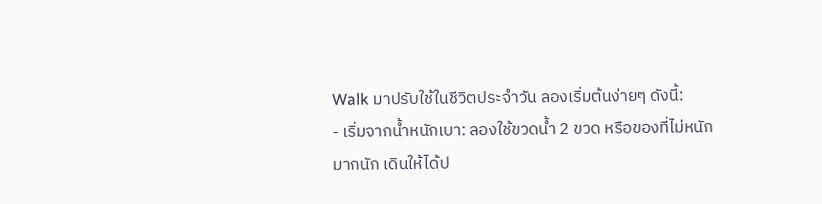Walk มาปรับใช้ในชีวิตประจำวัน ลองเริ่มต้นง่ายๆ ดังนี้:
- เริ่มจากน้ำหนักเบา: ลองใช้ขวดน้ำ 2 ขวด หรือของที่ไม่หนักมากนัก เดินให้ได้ป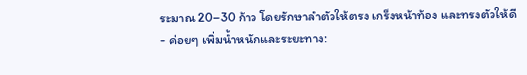ระมาณ 20–30 ก้าว โดยรักษาลำตัวให้ตรง เกร็งหน้าท้อง และทรงตัวให้ดี
- ค่อยๆ เพิ่มน้ำหนักและระยะทาง: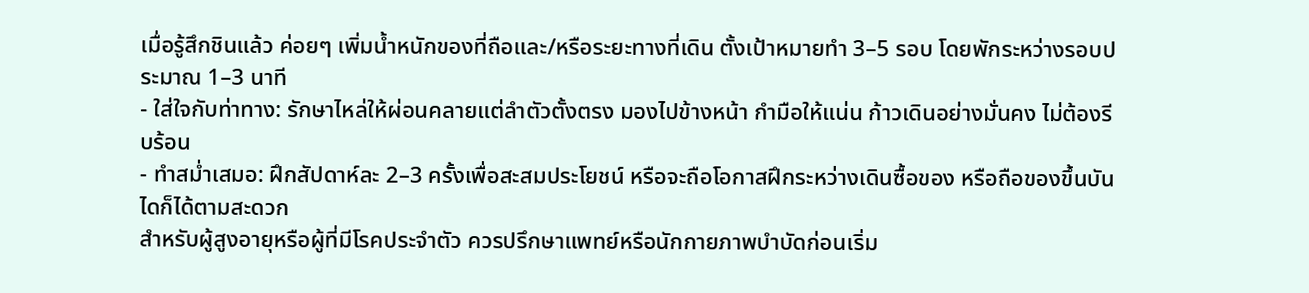เมื่อรู้สึกชินแล้ว ค่อยๆ เพิ่มน้ำหนักของที่ถือและ/หรือระยะทางที่เดิน ตั้งเป้าหมายทำ 3–5 รอบ โดยพักระหว่างรอบประมาณ 1–3 นาที
- ใส่ใจกับท่าทาง: รักษาไหล่ให้ผ่อนคลายแต่ลำตัวตั้งตรง มองไปข้างหน้า กำมือให้แน่น ก้าวเดินอย่างมั่นคง ไม่ต้องรีบร้อน
- ทำสม่ำเสมอ: ฝึกสัปดาห์ละ 2–3 ครั้งเพื่อสะสมประโยชน์ หรือจะถือโอกาสฝึกระหว่างเดินซื้อของ หรือถือของขึ้นบันไดก็ได้ตามสะดวก
สำหรับผู้สูงอายุหรือผู้ที่มีโรคประจำตัว ควรปรึกษาแพทย์หรือนักกายภาพบำบัดก่อนเริ่ม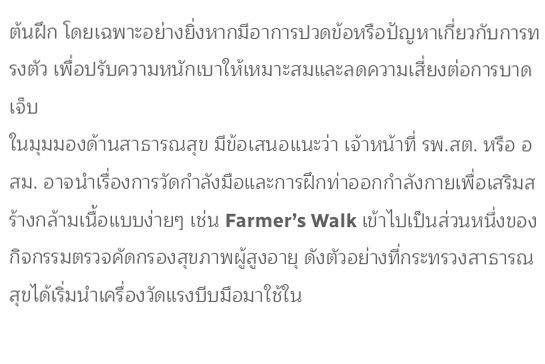ต้นฝึก โดยเฉพาะอย่างยิ่งหากมีอาการปวดข้อหรือปัญหาเกี่ยวกับการทรงตัว เพื่อปรับความหนักเบาให้เหมาะสมและลดความเสี่ยงต่อการบาดเจ็บ
ในมุมมองด้านสาธารณสุข มีข้อเสนอแนะว่า เจ้าหน้าที่ รพ.สต. หรือ อสม. อาจนำเรื่องการวัดกำลังมือและการฝึกท่าออกกำลังกายเพื่อเสริมสร้างกล้ามเนื้อแบบง่ายๆ เช่น Farmer’s Walk เข้าไปเป็นส่วนหนึ่งของกิจกรรมตรวจคัดกรองสุขภาพผู้สูงอายุ ดังตัวอย่างที่กระทรวงสาธารณสุขได้เริ่มนำเครื่องวัดแรงบีบมือมาใช้ใน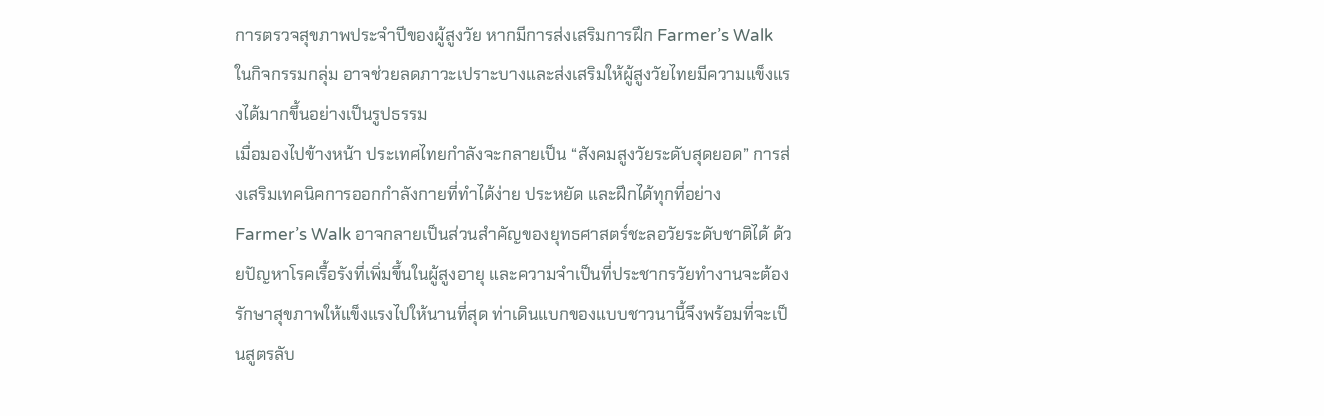การตรวจสุขภาพประจำปีของผู้สูงวัย หากมีการส่งเสริมการฝึก Farmer’s Walk ในกิจกรรมกลุ่ม อาจช่วยลดภาวะเปราะบางและส่งเสริมให้ผู้สูงวัยไทยมีความแข็งแรงได้มากขึ้นอย่างเป็นรูปธรรม
เมื่อมองไปข้างหน้า ประเทศไทยกำลังจะกลายเป็น “สังคมสูงวัยระดับสุดยอด” การส่งเสริมเทคนิคการออกกำลังกายที่ทำได้ง่าย ประหยัด และฝึกได้ทุกที่อย่าง Farmer’s Walk อาจกลายเป็นส่วนสำคัญของยุทธศาสตร์ชะลอวัยระดับชาติได้ ด้วยปัญหาโรคเรื้อรังที่เพิ่มขึ้นในผู้สูงอายุ และความจำเป็นที่ประชากรวัยทำงานจะต้องรักษาสุขภาพให้แข็งแรงไปให้นานที่สุด ท่าเดินแบกของแบบชาวนานี้จึงพร้อมที่จะเป็นสูตรลับ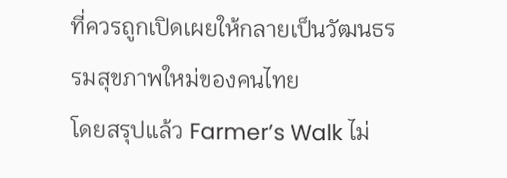ที่ควรถูกเปิดเผยให้กลายเป็นวัฒนธรรมสุขภาพใหม่ของคนไทย
โดยสรุปแล้ว Farmer’s Walk ไม่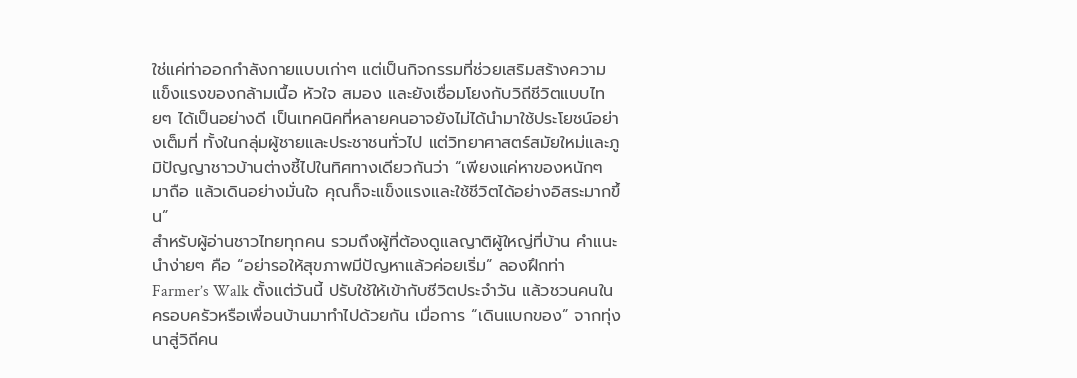ใช่แค่ท่าออกกำลังกายแบบเก่าๆ แต่เป็นกิจกรรมที่ช่วยเสริมสร้างความแข็งแรงของกล้ามเนื้อ หัวใจ สมอง และยังเชื่อมโยงกับวิถีชีวิตแบบไทยๆ ได้เป็นอย่างดี เป็นเทคนิคที่หลายคนอาจยังไม่ได้นำมาใช้ประโยชน์อย่างเต็มที่ ทั้งในกลุ่มผู้ชายและประชาชนทั่วไป แต่วิทยาศาสตร์สมัยใหม่และภูมิปัญญาชาวบ้านต่างชี้ไปในทิศทางเดียวกันว่า “เพียงแค่หาของหนักๆ มาถือ แล้วเดินอย่างมั่นใจ คุณก็จะแข็งแรงและใช้ชีวิตได้อย่างอิสระมากขึ้น”
สำหรับผู้อ่านชาวไทยทุกคน รวมถึงผู้ที่ต้องดูแลญาติผู้ใหญ่ที่บ้าน คำแนะนำง่ายๆ คือ “อย่ารอให้สุขภาพมีปัญหาแล้วค่อยเริ่ม” ลองฝึกท่า Farmer’s Walk ตั้งแต่วันนี้ ปรับใช้ให้เข้ากับชีวิตประจำวัน แล้วชวนคนในครอบครัวหรือเพื่อนบ้านมาทำไปด้วยกัน เมื่อการ “เดินแบกของ” จากทุ่งนาสู่วิถีคน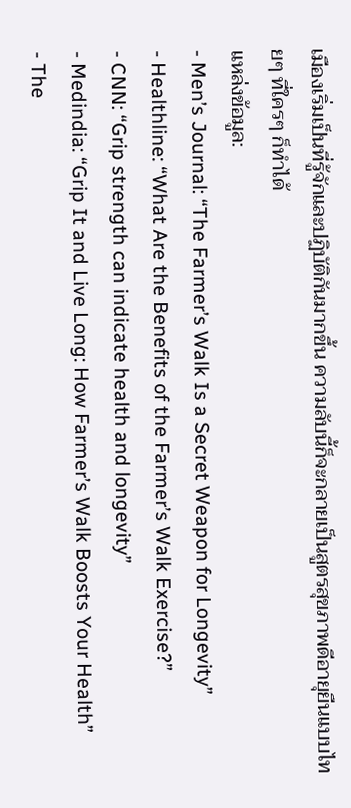เมืองเริ่มเป็นที่รู้จักและปฏิบัติกันมากขึ้น ความลับนี้ก็จะกลายเป็นสูตรสุขภาพดีอายุยืนแบบไทยๆ ที่ใครๆ ก็ทำได้
แหล่งข้อมูล:
- Men’s Journal: “The Farmer’s Walk Is a Secret Weapon for Longevity”
- Healthline: “What Are the Benefits of the Farmer’s Walk Exercise?”
- CNN: “Grip strength can indicate health and longevity”
- Medindia: “Grip It and Live Long: How Farmer’s Walk Boosts Your Health”
- The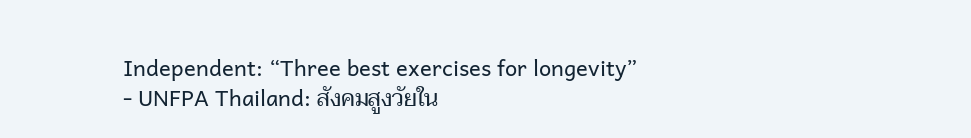Independent: “Three best exercises for longevity”
- UNFPA Thailand: สังคมสูงวัยใน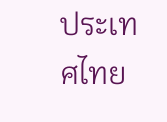ประเทศไทย